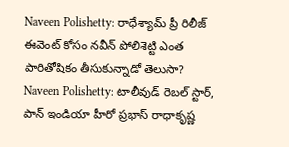Naveen Polishetty: రాధేశ్యామ్ ప్రీ రిలీజ్ ఈవెంట్ కోసం నవీన్ పోలిశెట్టి ఎంత పారితోషికం తీసుకున్నాడో తెలుసా?
Naveen Polishetty: టాలీవుడ్ రెబల్ స్టార్, పాన్ ఇండియా హీరో ప్రభాస్ రాధాకృష్ణ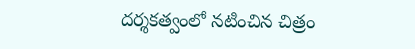దర్శకత్వంలో నటించిన చిత్రం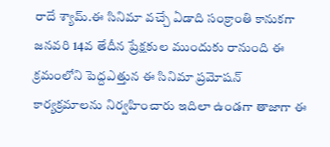రాదే శ్యామ్.ఈ సినిమా వచ్చే ఏడాది సంక్రాంతి కానుకగా జనవరి 14వ తేదీన ప్రేక్షకుల ముందుకు రానుంది ఈ క్రమంలోని పెద్దఎత్తున ఈ సినిమా ప్రమోషన్ కార్యక్రమాలను నిర్వహించారు ఇదిలా ఉండగా తాజాగా ఈ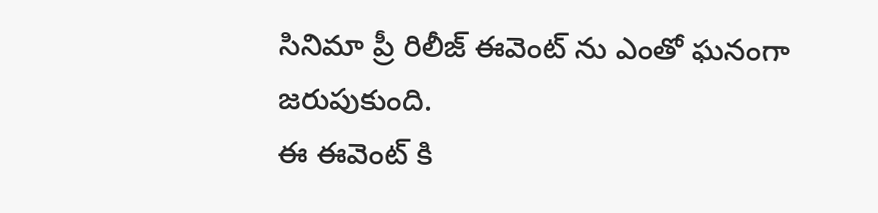సినిమా ప్రీ రిలీజ్ ఈవెంట్ ను ఎంతో ఘనంగా జరుపుకుంది.
ఈ ఈవెంట్ కి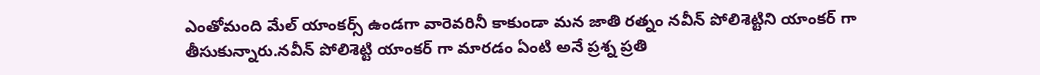ఎంతోమంది మేల్ యాంకర్స్ ఉండగా వారెవరినీ కాకుండా మన జాతి రత్నం నవీన్ పోలిశెట్టిని యాంకర్ గా తీసుకున్నారు.నవీన్ పోలిశెట్టి యాంకర్ గా మారడం ఏంటి అనే ప్రశ్న ప్రతి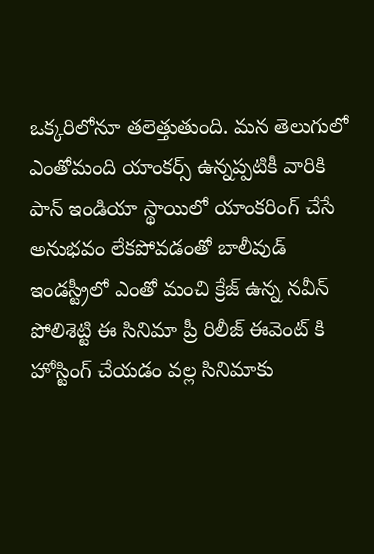ఒక్కరిలోనూ తలెత్తుతుంది. మన తెలుగులో ఎంతోమంది యాంకర్స్ ఉన్నప్పటికీ వారికి పాన్ ఇండియా స్థాయిలో యాంకరింగ్ చేసే అనుభవం లేకపోవడంతో బాలీవుడ్ ఇండస్ట్రీలో ఎంతో మంచి క్రేజ్ ఉన్న నవీన్ పోలిశెట్టి ఈ సినిమా ప్రీ రిలీజ్ ఈవెంట్ కి హోస్టింగ్ చేయడం వల్ల సినిమాకు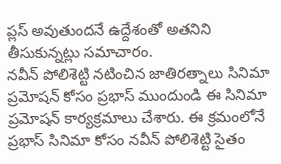ప్లస్ అవుతుందనే ఉద్దేశంతో అతనిని తీసుకున్నట్లు సమాచారం.
నవీన్ పోలిశెట్టి నటించిన జాతిరత్నాలు సినిమా ప్రమోషన్ కోసం ప్రభాస్ ముందుండి ఈ సినిమా ప్రమోషన్ కార్యక్రమాలు చేశారు. ఈ క్రమంలోనే ప్రభాస్ సినిమా కోసం నవీన్ పోలిశెట్టి సైతం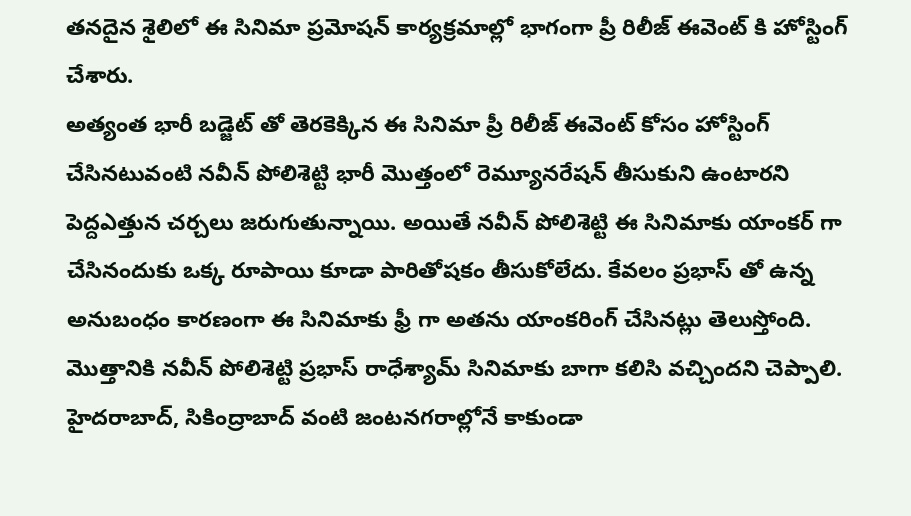తనదైన శైలిలో ఈ సినిమా ప్రమోషన్ కార్యక్రమాల్లో భాగంగా ప్రీ రిలీజ్ ఈవెంట్ కి హోస్టింగ్ చేశారు.
అత్యంత భారీ బడ్జెట్ తో తెరకెక్కిన ఈ సినిమా ప్రీ రిలీజ్ ఈవెంట్ కోసం హోస్టింగ్ చేసినటువంటి నవీన్ పోలిశెట్టి భారీ మొత్తంలో రెమ్యూనరేషన్ తీసుకుని ఉంటారని పెద్దఎత్తున చర్చలు జరుగుతున్నాయి. అయితే నవీన్ పోలిశెట్టి ఈ సినిమాకు యాంకర్ గా చేసినందుకు ఒక్క రూపాయి కూడా పారితోషకం తీసుకోలేదు. కేవలం ప్రభాస్ తో ఉన్న అనుబంధం కారణంగా ఈ సినిమాకు ఫ్రీ గా అతను యాంకరింగ్ చేసినట్లు తెలుస్తోంది. మొత్తానికి నవీన్ పోలిశెట్టి ప్రభాస్ రాధేశ్యామ్ సినిమాకు బాగా కలిసి వచ్చిందని చెప్పాలి.
హైదరాబాద్, సికింద్రాబాద్ వంటి జంటనగరాల్లోనే కాకుండా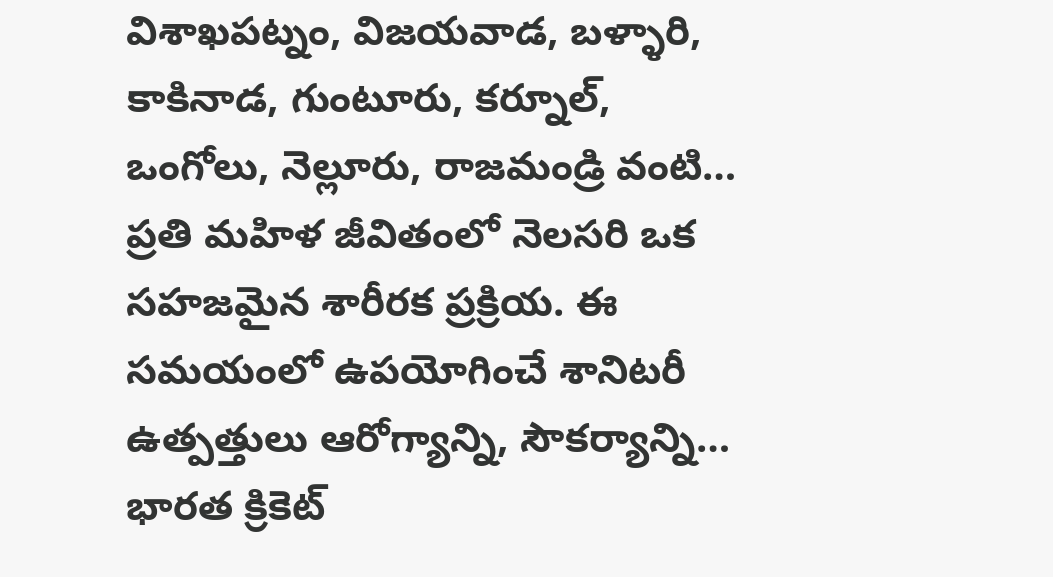విశాఖపట్నం, విజయవాడ, బళ్ళారి, కాకినాడ, గుంటూరు, కర్నూల్, ఒంగోలు, నెల్లూరు, రాజమండ్రి వంటి…
ప్రతి మహిళ జీవితంలో నెలసరి ఒక సహజమైన శారీరక ప్రక్రియ. ఈ సమయంలో ఉపయోగించే శానిటరీ ఉత్పత్తులు ఆరోగ్యాన్ని, సౌకర్యాన్ని…
భారత క్రికెట్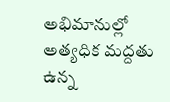అభిమానుల్లో అత్యధిక మద్దతు ఉన్న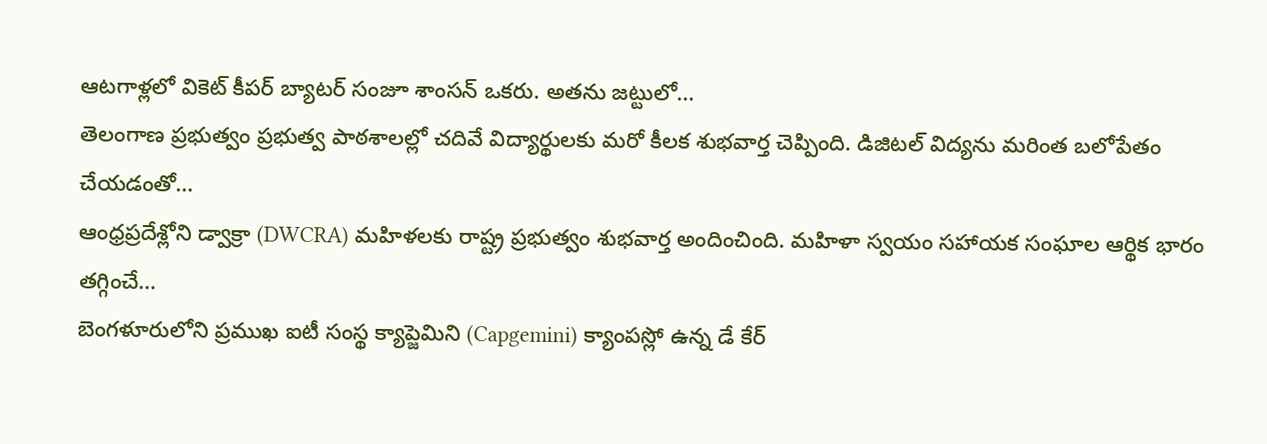ఆటగాళ్లలో వికెట్ కీపర్ బ్యాటర్ సంజూ శాంసన్ ఒకరు. అతను జట్టులో…
తెలంగాణ ప్రభుత్వం ప్రభుత్వ పాఠశాలల్లో చదివే విద్యార్థులకు మరో కీలక శుభవార్త చెప్పింది. డిజిటల్ విద్యను మరింత బలోపేతం చేయడంతో…
ఆంధ్రప్రదేశ్లోని డ్వాక్రా (DWCRA) మహిళలకు రాష్ట్ర ప్రభుత్వం శుభవార్త అందించింది. మహిళా స్వయం సహాయక సంఘాల ఆర్థిక భారం తగ్గించే…
బెంగళూరులోని ప్రముఖ ఐటీ సంస్థ క్యాప్జెమిని (Capgemini) క్యాంపస్లో ఉన్న డే కేర్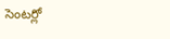సెంటర్లో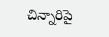చిన్నారిపై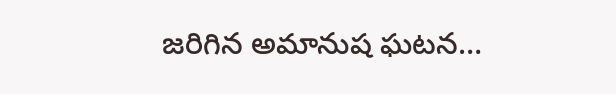జరిగిన అమానుష ఘటన…